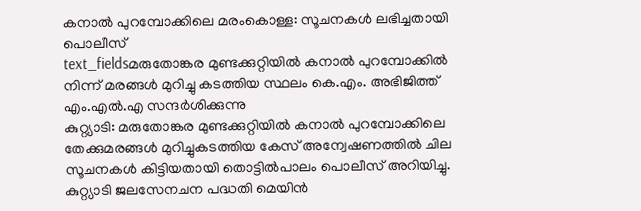കനാൽ പുറമ്പോക്കിലെ മരംകൊള്ള: സൂചനകൾ ലഭിച്ചതായി പൊലീസ്
text_fieldsമരുതോങ്കര മുണ്ടക്കുറ്റിയിൽ കനാൽ പുറമ്പോക്കിൽ നിന്ന് മരങ്ങൾ മുറിച്ചു കടത്തിയ സ്ഥലം കെ.എം. അഭിജിത്ത് എം.എൽ.എ സന്ദർശിക്കുന്നു
കുറ്റ്യാടി: മരുതോങ്കര മുണ്ടക്കുറ്റിയിൽ കനാൽ പുറമ്പോക്കിലെ തേക്കുമരങ്ങൾ മുറിച്ചുകടത്തിയ കേസ് അന്വേഷണത്തിൽ ചില സൂചനകൾ കിട്ടിയതായി തൊട്ടിൽപാലം പൊലീസ് അറിയിച്ചു. കുറ്റ്യാടി ജലസേനചന പദ്ധതി മെയിൻ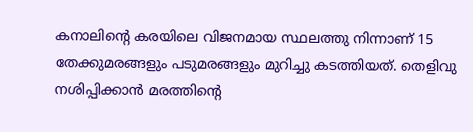കനാലിന്റെ കരയിലെ വിജനമായ സ്ഥലത്തു നിന്നാണ് 15 തേക്കുമരങ്ങളും പടുമരങ്ങളും മുറിച്ചു കടത്തിയത്. തെളിവു നശിപ്പിക്കാൻ മരത്തിന്റെ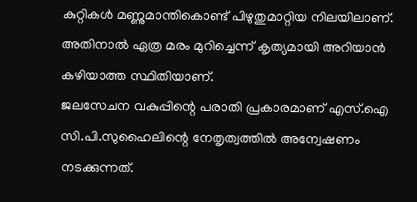കുറ്റികൾ മണ്ണുമാന്തികൊണ്ട് പിഴുതുമാറ്റിയ നിലയിലാണ്. അതിനാൽ ഏത്ര മരം മുറിച്ചെന്ന് കൃത്യമായി അറിയാൻ കഴിയാത്ത സ്ഥിതിയാണ്.
ജലസേചന വകുപ്പിന്റെ പരാതി പ്രകാരമാണ് എസ്.ഐ സി.പി.സുഹൈലിന്റെ നേതൃത്വത്തിൽ അന്വേഷണം നടക്കുന്നത്.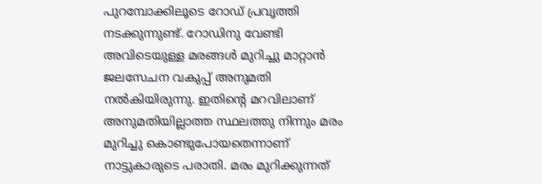പുറമ്പോക്കിലൂടെ റോഡ് പ്രവൃത്തി നടക്കുന്നുണ്ട്. റോഡിനു വേണ്ടി അവിടെയുള്ള മരങ്ങൾ മുറിച്ചു മാറ്റാൻ ജലസേചന വകുപ്പ് അനുമതി നൽകിയിരുന്നു. ഇതിന്റെ മറവിലാണ് അനുമതിയില്ലാത്ത സ്ഥലത്തു നിന്നും മരം മുറിച്ചു കൊണ്ടുപോയതെന്നാണ് നാട്ടുകാരുടെ പരാതി. മരം മുറിക്കുന്നത്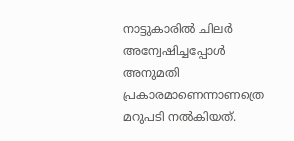നാട്ടുകാരിൽ ചിലർ അന്വേഷിച്ചപ്പോൾ അനുമതി പ്രകാരമാണെന്നാണത്രെ മറുപടി നൽകിയത്.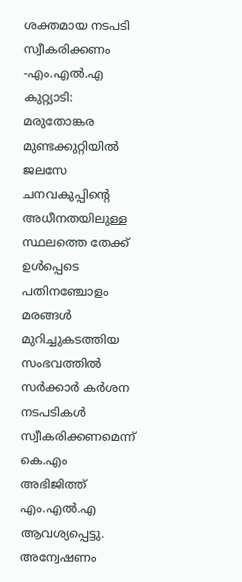ശക്തമായ നടപടി സ്വീകരിക്കണം -എം.എൽ.എ
കുറ്റ്യാടി: മരുതോങ്കര മുണ്ടക്കുറ്റിയിൽ ജലസേ ചനവകുപ്പിന്റെ അധീനതയിലുള്ള സ്ഥലത്തെ തേക്ക് ഉൾപ്പെടെ പതിനഞ്ചോളം മരങ്ങൾ മുറിച്ചുകടത്തിയ സംഭവത്തിൽ സർക്കാർ കർശന നടപടികൾ സ്വീകരിക്കണമെന്ന് കെ.എം അഭിജിത്ത് എം.എൽ.എ ആവശ്യപ്പെട്ടു. അന്വേഷണം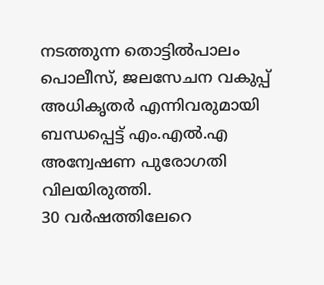നടത്തുന്ന തൊട്ടിൽപാലം പൊലീസ്, ജലസേചന വകുപ്പ് അധികൃതർ എന്നിവരുമായി ബന്ധപ്പെട്ട് എം.എൽ.എ അന്വേഷണ പുരോഗതി വിലയിരുത്തി.
30 വർഷത്തിലേറെ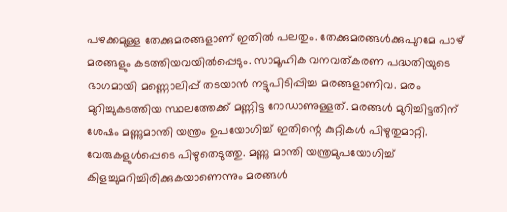പഴക്കമുള്ള തേക്കുമരങ്ങളാണ് ഇതിൽ പലതും. തേക്കുമരങ്ങൾക്കുപുറമേ പാഴ് മരങ്ങളും കടത്തിയവയിൽപ്പെടും. സാമൂഹിക വനവത്കരണ പദ്ധതിയുടെ ഭാഗമായി മണ്ണൊലിപ്പ് തടയാൻ നട്ടുപിടിപ്പിച്ച മരങ്ങളാണിവ. മരം മുറിച്ചുകടത്തിയ സ്ഥലത്തേക്ക് മണ്ണിട്ട റോഡാണുള്ളത്. മരങ്ങൾ മുറിച്ചിട്ടതിന് ശേഷം മണ്ണുമാന്തി യന്ത്രം ഉപയോഗിച്ച് ഇതിന്റെ കുറ്റികൾ പിഴുതുമാറ്റി. വേരുകളുൾപ്പെടെ പിഴുതെടുത്തു. മണ്ണു മാന്തി യന്ത്രമുപയോഗിച്ച് കിളച്ചുമറിച്ചിരിക്കുകയാണെന്നും മരങ്ങൾ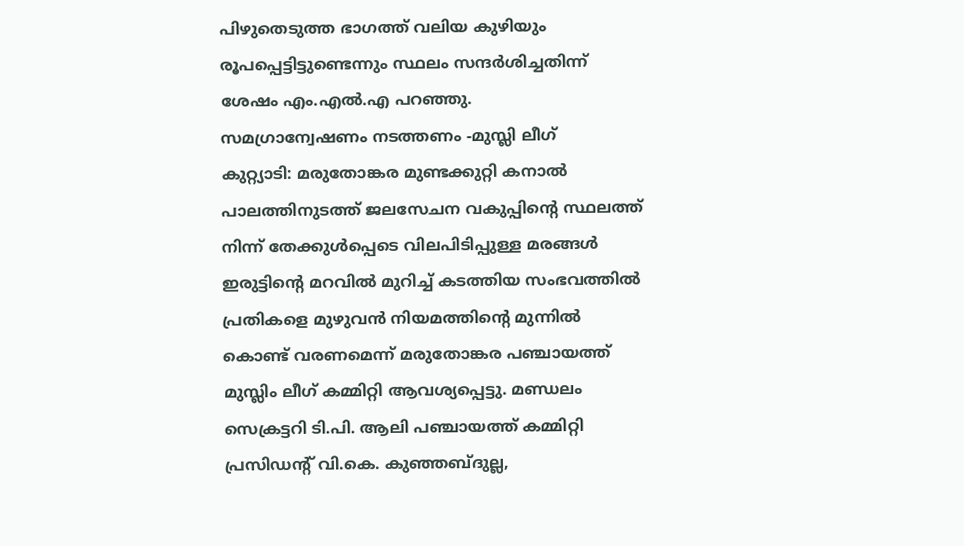പിഴുതെടുത്ത ഭാഗത്ത് വലിയ കുഴിയും രൂപപ്പെട്ടിട്ടുണ്ടെന്നും സ്ഥലം സന്ദർശിച്ചതിന്ന് ശേഷം എം.എൽ.എ പറഞ്ഞു.
സമഗ്രാന്വേഷണം നടത്തണം -മുസ്ലി ലീഗ്
കുറ്റ്യാടി: മരുതോങ്കര മുണ്ടക്കുറ്റി കനാൽ പാലത്തിനുടത്ത് ജലസേചന വകുപ്പിന്റെ സ്ഥലത്ത് നിന്ന് തേക്കുൾപ്പെടെ വിലപിടിപ്പുള്ള മരങ്ങൾ ഇരുട്ടിന്റെ മറവിൽ മുറിച്ച് കടത്തിയ സംഭവത്തിൽ പ്രതികളെ മുഴുവൻ നിയമത്തിന്റെ മുന്നിൽ കൊണ്ട് വരണമെന്ന് മരുതോങ്കര പഞ്ചായത്ത് മുസ്ലിം ലീഗ് കമ്മിറ്റി ആവശ്യപ്പെട്ടു. മണ്ഡലം സെക്രട്ടറി ടി.പി. ആലി പഞ്ചായത്ത് കമ്മിറ്റി പ്രസിഡന്റ് വി.കെ. കുഞ്ഞബ്ദുല്ല,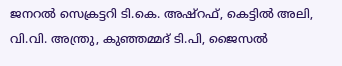ജനറൽ സെക്രട്ടറി ടി.കെ. അഷ്റഫ്, കെട്ടിൽ അലി, വി.വി. അന്ത്രു, കുഞ്ഞമ്മദ് ടി.പി, ജൈസൽ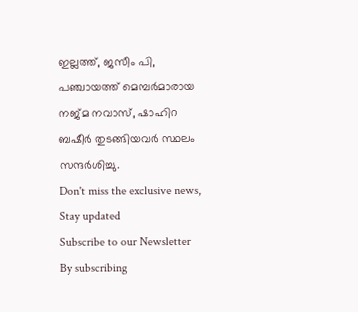ഇല്ലത്ത്, ജസീം പി, പഞ്ചായത്ത് മെമ്പർമാരായ നജ്മ നവാസ്, ഷാഹിറ ബഷീർ തുടങ്ങിയവർ സ്ഥലം സന്ദർശിച്ചു.
Don't miss the exclusive news, Stay updated
Subscribe to our Newsletter
By subscribing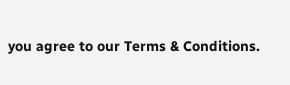you agree to our Terms & Conditions.